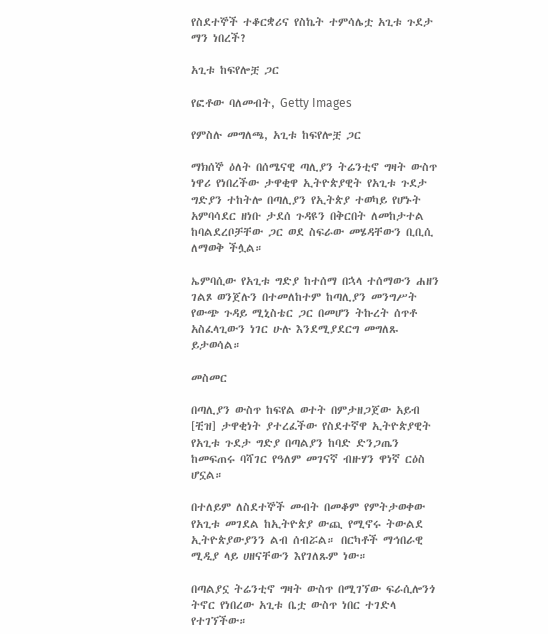የስደተኞች ተቆርቋሪና የስኬት ተምሳሌቷ አጊቱ ጉደታ ማን ነበረች?

አጊቱ ከፍየሎቿ ጋር

የፎቶው ባለመብት, Getty Images

የምስሉ መግለጫ, አጊቱ ከፍየሎቿ ጋር

ማክሰኞ ዕለት በሰሜናዊ ጣሊያን ትሬንቲኖ ግዛት ውስጥ ነዋሪ የነበረችው ታዋቂዋ ኢትዮጵያዊት የአጊቱ ጉደታ ግድያን ተከትሎ በጣሊያን የኢትጵያ ተወካይ የሆኑት አምባሳደር ዘነቡ ታደሰ ጉዳዩን በቅርበት ለመከታተል ከባልደረቦቻቸው ጋር ወደ ስፍራው መሄዳቸውን ቢቢሲ ለማወቅ ችሏል።

ኤምባሲው የአጊቱ ግድያ ከተሰማ በኋላ ተሰማውን ሐዘን ገልጾ ወንጀሉን በተመለከተም ከጣሊያን መንግሥት የውጭ ጉዳይ ሚኒስቴር ጋር በመሆን ትኩረት ሰጥቶ አስፈላጊውን ነገር ሁሉ እንደሚያደርግ መግለጹ ይታወሳል።

መስመር

በጣሊያን ውስጥ ከፍየል ወተት በምታዘጋጀው አይብ [ቺዝ] ታዋቂነት ያተረፈችው የስደተኛዋ ኢትዮጵያዊት የአጊቱ ጉደታ ግድያ በጣልያን ከባድ ድንጋጤን ከመፍጠሩ ባሻገር የዓለም መገናኛ ብዙሃን ዋነኛ ርዕስ ሆኗል።

በተለይም ለስደተኞች መብት በመቆም የምትታወቀው የአጊቱ መገደል ከኢትዮጵያ ውጪ የሚኖሩ ትውልደ ኢትዮጵያውያንን ልብ ሰብሯል። በርካቶች ማኅበራዊ ሚዲያ ላይ ሀዘናቸውን እየገለጹም ነው።

በጣልያኗ ትሬንቲኖ ግዛት ውስጥ በሚገኘው ፍራሲሎንጎ ትኖር የነበረው አጊቱ ቤቷ ውስጥ ነበር ተገድላ የተገኘችው።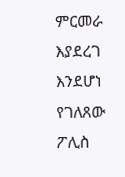ምርመራ እያደረገ እንደሆነ የገለጸው ፖሊስ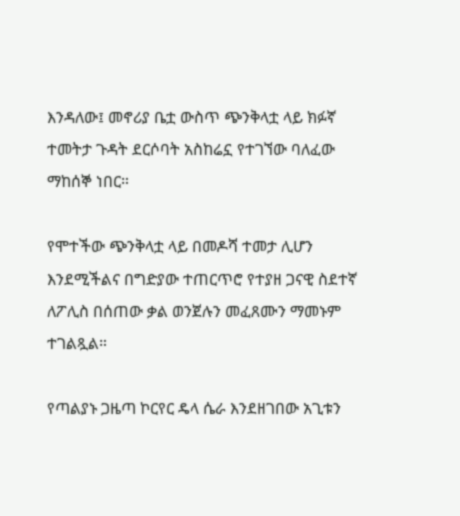እንዳለው፤ መኖሪያ ቤቷ ውስጥ ጭንቅላቷ ላይ ክፉኛ ተመትታ ጉዳት ደርሶባት አስከሬኗ የተገኘው ባለፈው ማከሰኞ ነበር።

የሞተችው ጭንቅላቷ ላይ በመዶሻ ተመታ ሊሆን እንደሚችልና በግድያው ተጠርጥሮ የተያዘ ጋናዊ ስደተኛ ለፖሊስ በሰጠው ቃል ወንጀሉን መፈጸሙን ማመኑም ተገልጿል።

የጣልያኑ ጋዜጣ ኮርየር ዴላ ሴራ እንደዘገበው አጊቱን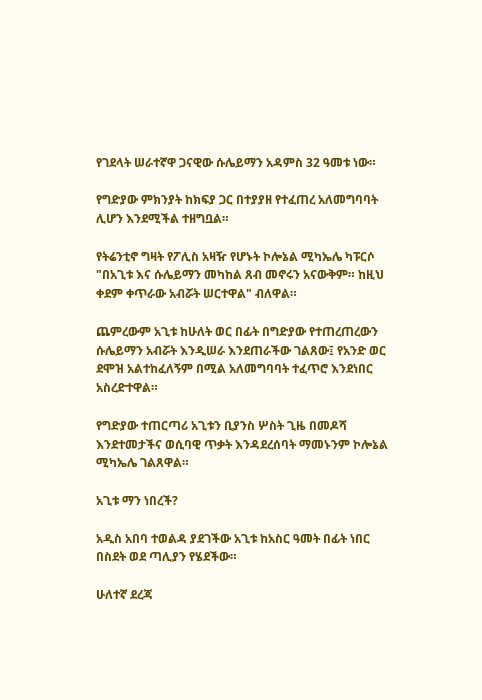የገደላት ሠራተኛዋ ጋናዊው ሱሌይማን አዳምስ 32 ዓመቱ ነው።

የግድያው ምክንያት ከክፍያ ጋር በተያያዘ የተፈጠረ አለመግባባት ሊሆን እንደሚችል ተዘግቧል።

የትሬንቲኖ ግዛት የፖሊስ አዛዥ የሆኑት ኮሎኔል ሚካኤሌ ካፑርሶ "በአጊቱ እና ሱሌይማን መካከል ጸብ መኖሩን አናውቅም። ከዚህ ቀደም ቀጥራው አብሯት ሠርተዋል" ብለዋል።

ጨምረውም አጊቱ ከሁለት ወር በፊት በግድያው የተጠረጠረውን ሱሌይማን አብሯት እንዲሠራ እንደጠራችው ገልጸው፤ የአንድ ወር ደሞዝ አልተከፈለኝም በሚል አለመግባባት ተፈጥሮ እንደነበር አስረድተዋል።

የግድያው ተጠርጣሪ አጊቱን ቢያንስ ሦስት ጊዜ በመዶሻ እንደተመታችና ወሲባዊ ጥቃት እንዳደረሰባት ማመኑንም ኮሎኔል ሚካኤሌ ገልጸዋል።

አጊቱ ማን ነበረች?

አዲስ አበባ ተወልዳ ያደገችው አጊቱ ከአስር ዓመት በፊት ነበር በስደት ወደ ጣሊያን የሄደችው።

ሁለተኛ ደረጃ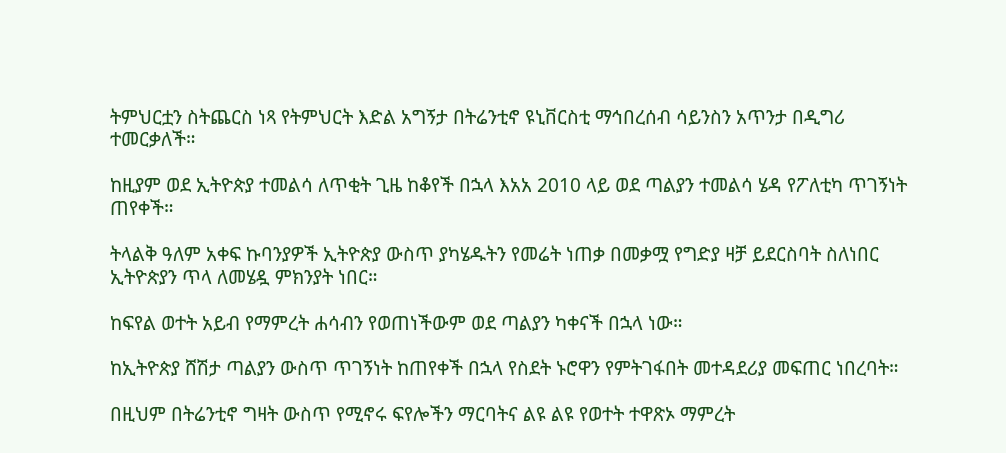ትምህርቷን ስትጨርስ ነጻ የትምህርት እድል አግኝታ በትሬንቲኖ ዩኒቨርስቲ ማኅበረሰብ ሳይንስን አጥንታ በዲግሪ ተመርቃለች።

ከዚያም ወደ ኢትዮጵያ ተመልሳ ለጥቂት ጊዜ ከቆየች በኋላ እአአ 2010 ላይ ወደ ጣልያን ተመልሳ ሄዳ የፖለቲካ ጥገኝነት ጠየቀች።

ትላልቅ ዓለም አቀፍ ኩባንያዎች ኢትዮጵያ ውስጥ ያካሄዱትን የመሬት ነጠቃ በመቃሟ የግድያ ዛቻ ይደርስባት ስለነበር ኢትዮጵያን ጥላ ለመሄዷ ምክንያት ነበር።

ከፍየል ወተት አይብ የማምረት ሐሳብን የወጠነችውም ወደ ጣልያን ካቀናች በኋላ ነው።

ከኢትዮጵያ ሸሽታ ጣልያን ውስጥ ጥገኝነት ከጠየቀች በኋላ የስደት ኑሮዋን የምትገፋበት መተዳደሪያ መፍጠር ነበረባት።

በዚህም በትሬንቲኖ ግዛት ውስጥ የሚኖሩ ፍየሎችን ማርባትና ልዩ ልዩ የወተት ተዋጽኦ ማምረት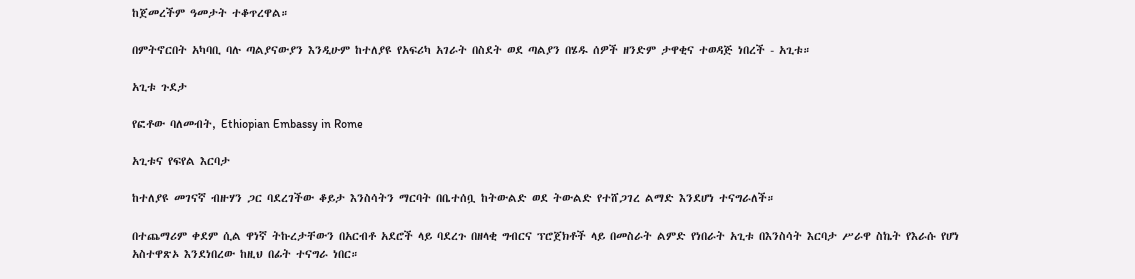ከጀመረችም ዓመታት ተቆጥረዋል።

በምትኖርበት አካባቢ ባሉ ጣልያናውያን እንዲሁም ከተለያዩ የአፍሪካ አገራት በስደት ወደ ጣልያን በሄዱ ሰዎች ዘንድም ታዋቂና ተወዳጅ ነበረች - አጊቱ።

አጊቱ ጉደታ

የፎቶው ባለመብት, Ethiopian Embassy in Rome

አጊቱና የፍየል እርባታ

ከተለያዩ መገናኛ ብዙሃን ጋር ባደረገችው ቆይታ እንስሳትን ማርባት በቤተሰቧ ከትውልድ ወደ ትውልድ የተሸጋገረ ልማድ እንደሆነ ተናግራለች።

በተጨማሪም ቀደም ሲል ዋነኛ ትኩረታቸውን በአርብቶ አደሮች ላይ ባደረጉ በዘላቂ ግብርና ፕሮጀክቶች ላይ በመስራት ልምድ የነበራት አጊቱ በእንስሳት እርባታ ሥራዋ ስኬት የእራሱ የሆነ አስተዋጽኦ እንደነበረው ከዚህ በፊት ተናግራ ነበር።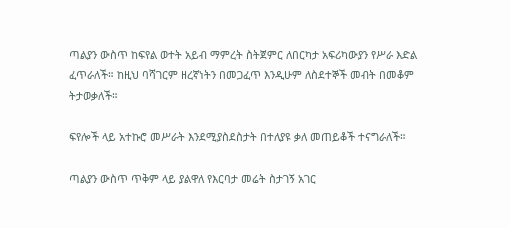ጣልያን ውስጥ ከፍየል ወተት አይብ ማምረት ስትጀምር ለበርካታ አፍሪካውያን የሥራ እድል ፈጥራለች። ከዚህ ባሻገርም ዘረኛነትን በመጋፈጥ እንዲሁም ለስደተኞች መብት በመቆም ትታወቃለች።

ፍየሎች ላይ አተኩሮ መሥራት እንደሚያስደስታት በተለያዩ ቃለ መጠይቆች ተናግራለች።

ጣልያን ውስጥ ጥቅም ላይ ያልዋለ የእርባታ መሬት ስታገኝ አገር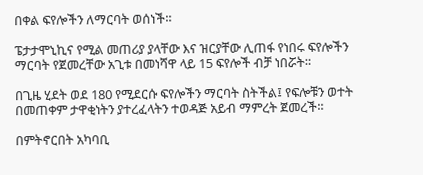በቀል ፍየሎችን ለማርባት ወሰነች።

ፔታታሞኒኪና የሚል መጠሪያ ያላቸው እና ዝርያቸው ሊጠፋ የነበሩ ፍየሎችን ማርባት የጀመረቸው አጊቱ በመነሻዋ ላይ 15 ፍየሎች ብቻ ነበሯት።

በጊዜ ሂደት ወደ 180 የሚደርሱ ፍየሎችን ማርባት ስትችል፤ የፍሎቹን ወተት በመጠቀም ታዋቂነትን ያተረፈላትን ተወዳጅ አይብ ማምረት ጀመረች።

በምትኖርበት አካባቢ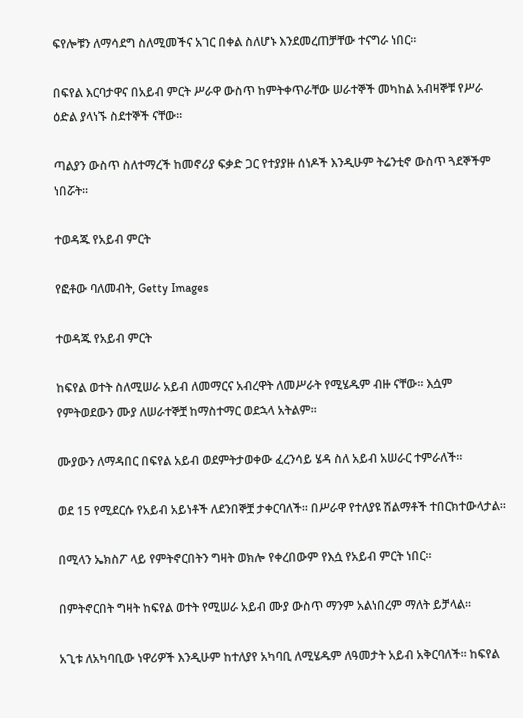ፍየሎቹን ለማሳደግ ስለሚመችና አገር በቀል ስለሆኑ እንደመረጠቻቸው ተናግራ ነበር።

በፍየል እርባታዋና በአይብ ምርት ሥራዋ ውስጥ ከምትቀጥራቸው ሠራተኞች መካከል አብዛኞቹ የሥራ ዕድል ያላነኙ ስደተኞች ናቸው።

ጣልያን ውስጥ ስለተማረች ከመኖሪያ ፍቃድ ጋር የተያያዙ ሰነዶች እንዲሁም ትሬንቲኖ ውስጥ ጓደኞችም ነበሯት።

ተወዳጁ የአይብ ምርት

የፎቶው ባለመብት, Getty Images

ተወዳጁ የአይብ ምርት

ከፍየል ወተት ስለሚሠራ አይብ ለመማርና አብረዋት ለመሥራት የሚሄዱም ብዙ ናቸው። እሷም የምትወደውን ሙያ ለሠራተኞቿ ከማስተማር ወደኋላ አትልም።

ሙያውን ለማዳበር በፍየል አይብ ወደምትታወቀው ፈረንሳይ ሄዳ ስለ አይብ አሠራር ተምራለች።

ወደ 15 የሚደርሱ የአይብ አይነቶች ለደንበኞቿ ታቀርባለች። በሥራዋ የተለያዩ ሽልማቶች ተበርክተውላታል።

በሚላን ኤክስፖ ላይ የምትኖርበትን ግዛት ወክሎ የቀረበውም የእሷ የአይብ ምርት ነበር።

በምትኖርበት ግዛት ከፍየል ወተት የሚሠራ አይብ ሙያ ውስጥ ማንም አልነበረም ማለት ይቻላል።

አጊቱ ለአካባቢው ነዋሪዎች እንዲሁም ከተለያየ አካባቢ ለሚሄዱም ለዓመታት አይብ አቅርባለች። ከፍየል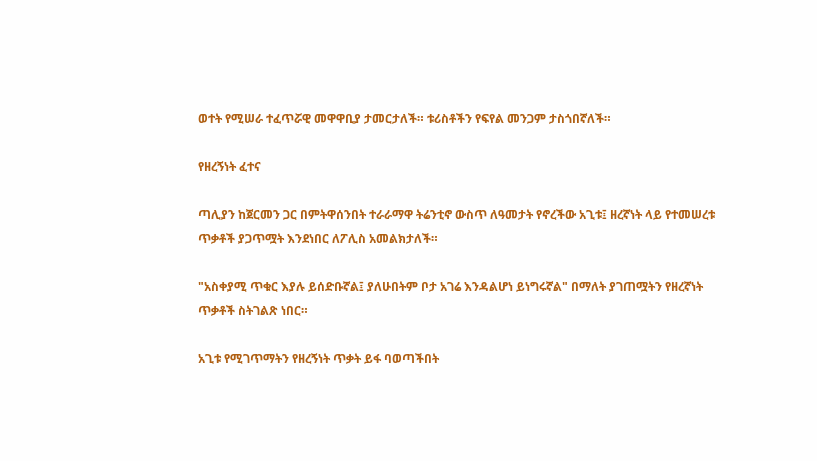ወተት የሚሠራ ተፈጥሯዊ መዋዋቢያ ታመርታለች። ቱሪስቶችን የፍየል መንጋም ታስጎበኛለች።

የዘረኝነት ፈተና

ጣሊያን ከጀርመን ጋር በምትዋሰንበት ተራራማዋ ትሬንቲኖ ውስጥ ለዓመታት የኖረችው አጊቱ፤ ዘረኛነት ላይ የተመሠረቱ ጥቃቶች ያጋጥሟት እንደነበር ለፖሊስ አመልክታለች።

"አስቀያሚ ጥቁር እያሉ ይሰድቡኛል፤ ያለሁበትም ቦታ አገሬ እንዳልሆነ ይነግሩኛል" በማለት ያገጠሟትን የዘረኛነት ጥቃቶች ስትገልጽ ነበር።

አጊቱ የሚገጥማትን የዘረኝነት ጥቃት ይፋ ባወጣችበት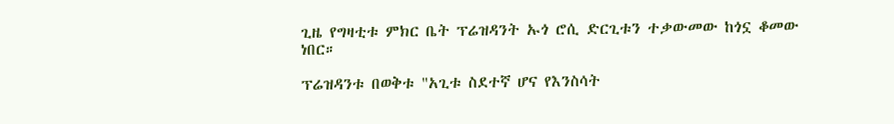ጊዜ የግዛቲቱ ምክር ቤት ፕሬዝዳንት ኡጎ ሮሲ ድርጊቱን ተቃውመው ከጎኗ ቆመው ነበር።

ፕሬዝዳንቱ በወቅቱ "አጊቱ ስደተኛ ሆና የእንስሳት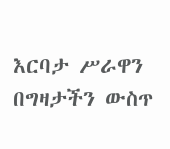እርባታ ሥራዋን በግዛታችን ውስጥ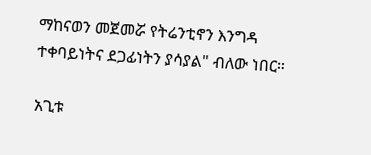ማከናወን መጀመሯ የትሬንቲኖን እንግዳ ተቀባይነትና ደጋፊነትን ያሳያል" ብለው ነበር።

አጊቱ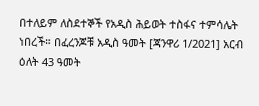በተለይም ለስደተኞች የአዲስ ሕይወት ተስፋና ተምሳሌት ነበረች። በፈረንጆቹ አዲስ ዓመት [ጃንዋሪ 1/2021] አርብ ዕለት 43 ዓመት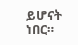ይሆናት ነበር።